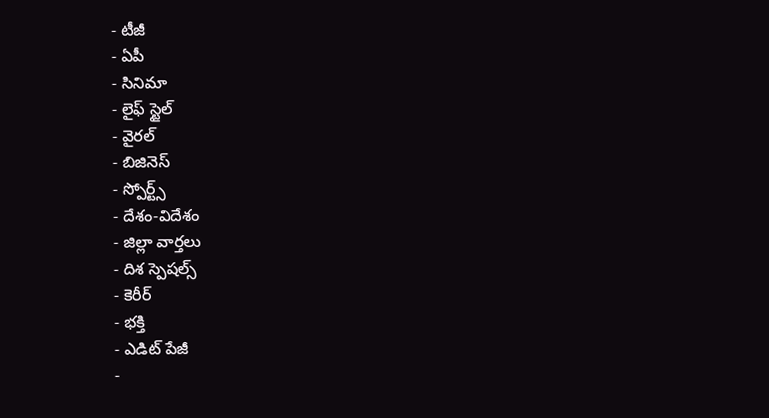- టీజీ
- ఏపీ
- సినిమా
- లైఫ్ స్టైల్
- వైరల్
- బిజినెస్
- స్పోర్ట్స్
- దేశం-విదేశం
- జిల్లా వార్తలు
- దిశ స్పెషల్స్
- కెరీర్
- భక్తి
- ఎడిట్ పేజీ
-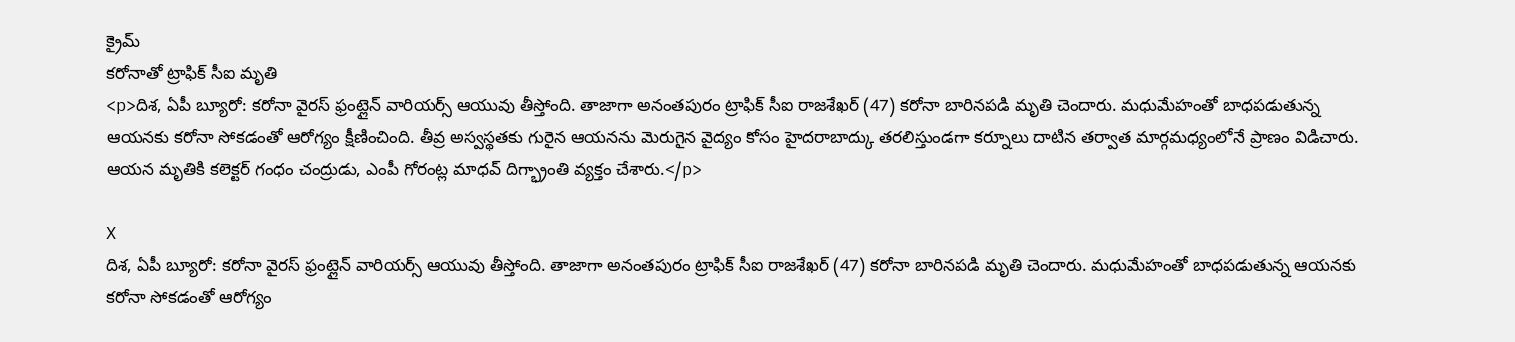క్రైమ్
కరోనాతో ట్రాఫిక్ సీఐ మృతి
<p>దిశ, ఏపీ బ్యూరో: కరోనా వైరస్ ఫ్రంట్లైన్ వారియర్స్ ఆయువు తీస్తోంది. తాజాగా అనంతపురం ట్రాఫిక్ సీఐ రాజశేఖర్ (47) కరోనా బారినపడి మృతి చెందారు. మధుమేహంతో బాధపడుతున్న ఆయనకు కరోనా సోకడంతో ఆరోగ్యం క్షీణించింది. తీవ్ర అస్వస్థతకు గురైన ఆయనను మెరుగైన వైద్యం కోసం హైదరాబాద్కు తరలిస్తుండగా కర్నూలు దాటిన తర్వాత మార్గమధ్యంలోనే ప్రాణం విడిచారు. ఆయన మృతికి కలెక్టర్ గంధం చంద్రుడు, ఎంపీ గోరంట్ల మాధవ్ దిగ్భ్రాంతి వ్యక్తం చేశారు.</p>

X
దిశ, ఏపీ బ్యూరో: కరోనా వైరస్ ఫ్రంట్లైన్ వారియర్స్ ఆయువు తీస్తోంది. తాజాగా అనంతపురం ట్రాఫిక్ సీఐ రాజశేఖర్ (47) కరోనా బారినపడి మృతి చెందారు. మధుమేహంతో బాధపడుతున్న ఆయనకు కరోనా సోకడంతో ఆరోగ్యం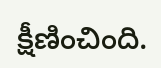క్షీణించింది.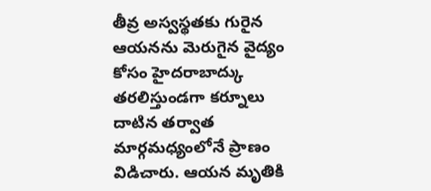తీవ్ర అస్వస్థతకు గురైన ఆయనను మెరుగైన వైద్యం కోసం హైదరాబాద్కు తరలిస్తుండగా కర్నూలు దాటిన తర్వాత మార్గమధ్యంలోనే ప్రాణం విడిచారు. ఆయన మృతికి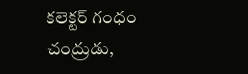కలెక్టర్ గంధం చంద్రుడు,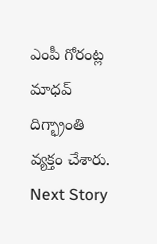ఎంపీ గోరంట్ల మాధవ్ దిగ్భ్రాంతి వ్యక్తం చేశారు.
Next Story